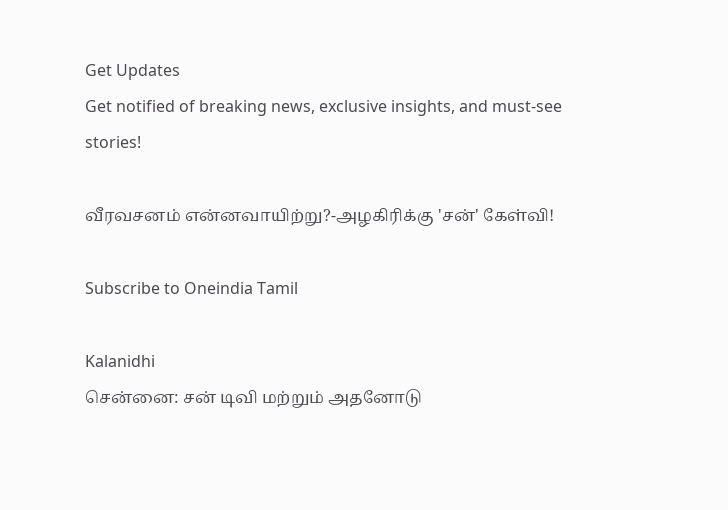Get Updates
Get notified of breaking news, exclusive insights, and must-see stories!

வீரவசனம் என்னவாயிற்று?-அழகிரிக்கு 'சன்' கேள்வி!

Subscribe to Oneindia Tamil

Kalanidhi
சென்னை: சன் டிவி மற்றும் அதனோடு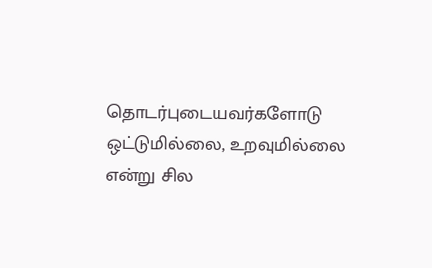தொடர்புடையவர்களோடு ஒட்டுமில்லை, உறவுமில்லை என்று சில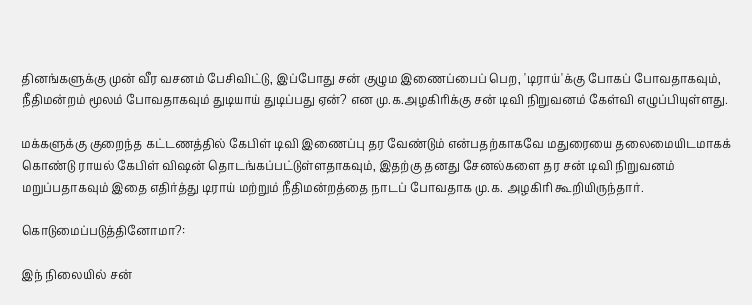தினங்களுக்கு முன் வீர வசனம் பேசிவிட்டு, இப்போது சன் குழும இணைப்பைப் பெற, 'டிராய்'க்கு போகப் போவதாகவும், நீதிமன்றம் மூலம் போவதாகவும் துடியாய் துடிப்பது ஏன்? என மு.க.அழகிரிக்கு சன் டிவி நிறுவனம் கேள்வி எழுப்பியுள்ளது.

மக்களுக்கு குறைந்த கட்டணத்தில் கேபிள் டிவி இணைப்பு தர வேண்டும் என்பதற்காகவே மதுரையை தலைமையிடமாகக் கொண்டு ராயல் கேபிள் விஷன் தொடங்கப்பட்டுள்ளதாகவும், இதற்கு தனது சேனல்களை தர சன் டிவி நிறுவனம் மறுப்பதாகவும் இதை எதிர்த்து டிராய் மற்றும் நீதிமன்றத்தை நாடப் போவதாக மு.க. அழகிரி கூறியிருந்தார்.

கொடுமைப்படுத்தினோமா?:

இந் நிலையில் சன்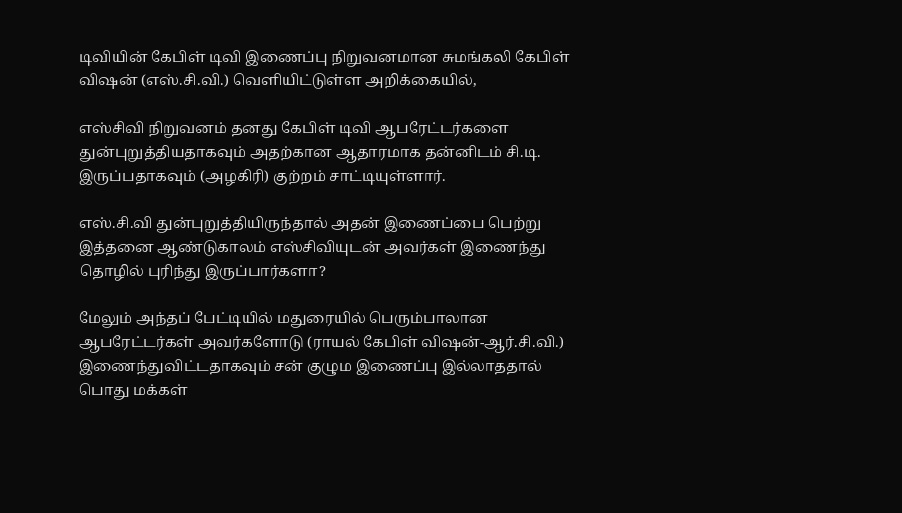டிவியின் கேபிள் டிவி இணைப்பு நிறுவனமான சுமங்கலி கேபிள் விஷன் (எஸ்.சி.வி.) வெளியிட்டுள்ள அறிக்கையில்,

எஸ்சிவி நிறுவனம் தனது கேபிள் டிவி ஆபரேட்டர்களை துன்புறுத்தியதாகவும் அதற்கான ஆதாரமாக தன்னிடம் சி.டி. இருப்பதாகவும் (அழகிரி) குற்றம் சாட்டியுள்ளார்.

எஸ்.சி.வி துன்புறுத்தியிருந்தால் அதன் இணைப்பை பெற்று இத்தனை ஆண்டுகாலம் எஸ்சிவியுடன் அவர்கள் இணைந்து தொழில் புரிந்து இருப்பார்களா?

மேலும் அந்தப் பேட்டியில் மதுரையில் பெரும்பாலான ஆபரேட்டர்கள் அவர்களோடு (ராயல் கேபிள் விஷன்-ஆர்.சி.வி.) இணைந்துவிட்டதாகவும் சன் குழும இணைப்பு இல்லாததால் பொது மக்கள்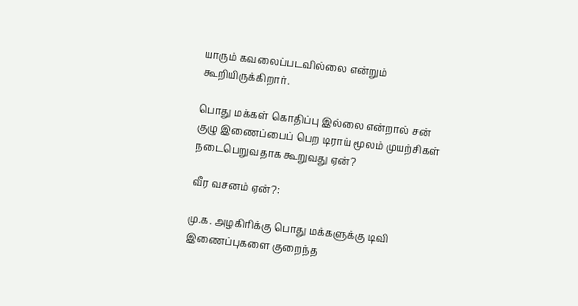யாரும் கவலைப்படவில்லை என்றும் கூறியிருக்கிறார்.

பொது மக்கள் கொதிப்பு இல்லை என்றால் சன் குழு இணைப்பைப் பெற டிராய் மூலம் முயற்சிகள் நடைபெறுவதாக கூறுவது ஏன்?

வீர வசனம் ஏன்?:

மு.க. அழகிரிக்கு பொது மக்களுக்கு டிவி இணைப்புகளை குறைந்த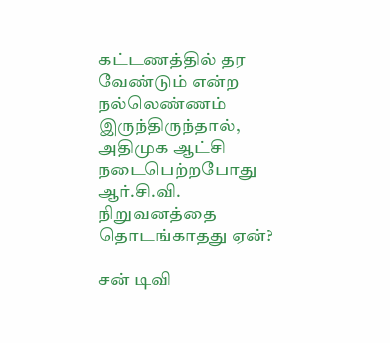கட்டணத்தில் தர வேண்டும் என்ற நல்லெண்ணம் இருந்திருந்தால், அதிமுக ஆட்சி நடைபெற்றபோது ஆர்.சி.வி. நிறுவனத்தை தொடங்காதது ஏன்?

சன் டிவி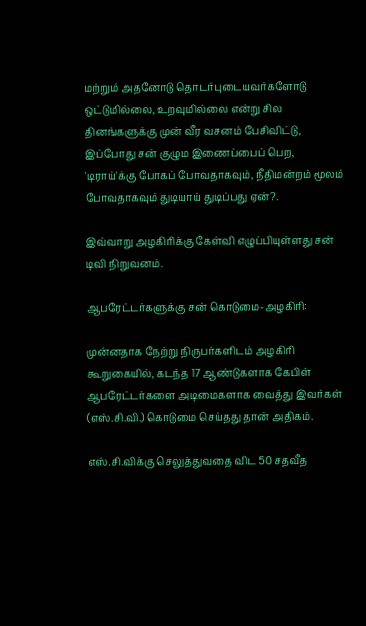மற்றும் அதனோடு தொடர்புடையவர்களோடு ஒட்டுமில்லை, உறவுமில்லை என்று சில தினங்களுக்கு முன் வீர வசனம் பேசிவிட்டு, இப்போது சன் குழும இணைப்பைப் பெற, 'டிராய்'க்கு போகப் போவதாகவும், நீதிமன்றம் மூலம் போவதாகவும் துடியாய் துடிப்பது ஏன்?.

இவ்வாறு அழகிரிக்கு கேள்வி எழுப்பியுள்ளது சன் டிவி நிறுவனம்.

ஆபரேட்டர்களுக்கு சன் கொடுமை-அழகிரி:

முன்னதாக நேற்று நிருபர்களிடம் அழகிரி கூறுகையில், கடந்த 17 ஆண்டுகளாக கேபிள் ஆபரேட்டர்களை அடிமைகளாக வைத்து இவர்கள் (எஸ்.சி.வி.) கொடுமை செய்தது தான் அதிகம்.

எஸ்.சி.விக்கு செலுத்துவதை விட 50 சதவீத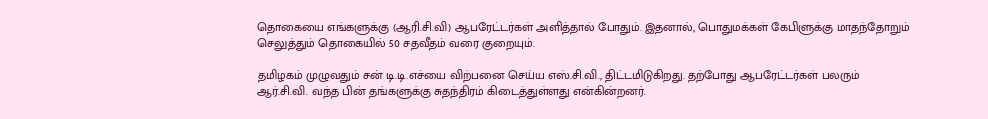தொகையை எங்களுக்கு (ஆரி.சி.வி) ஆபரேட்டர்கள் அளித்தால் போதும். இதனால், பொதுமக்கள் கேபிளுக்கு மாதந்தோறும் செலுத்தும் தொகையில் 50 சதவீதம் வரை குறையும்.

தமிழகம் முழுவதும் சன் டி.டி.எச்யை விற்பனை செய்ய எஸ்.சி.வி., திட்டமிடுகிறது. தற்போது ஆபரேட்டர்கள் பலரும் ஆர்.சி.வி. வந்த பின் தங்களுக்கு சுதந்திரம் கிடைத்துள்ளது என்கின்றனர்.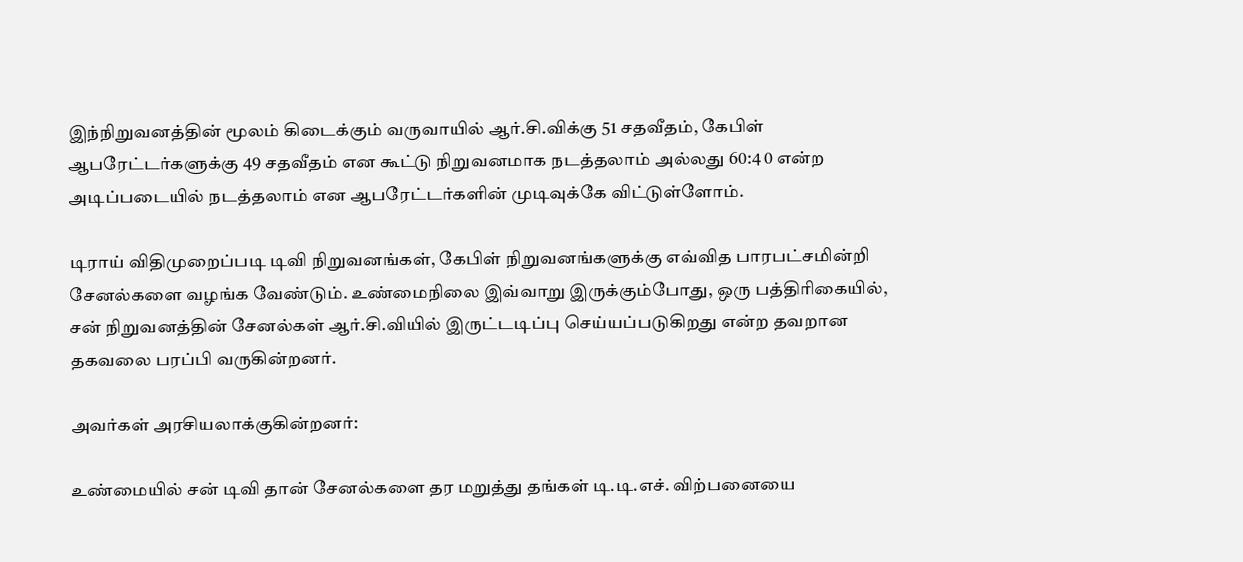இந்நிறுவனத்தின் மூலம் கிடைக்கும் வருவாயில் ஆர்.சி.விக்கு 51 சதவீதம், கேபிள் ஆபரேட்டர்களுக்கு 49 சதவீதம் என கூட்டு நிறுவனமாக நடத்தலாம் அல்லது 60:4 0 என்ற அடிப்படையில் நடத்தலாம் என ஆபரேட்டர்களின் முடிவுக்கே விட்டுள்ளோம்.

டிராய் விதிமுறைப்படி டிவி நிறுவனங்கள், கேபிள் நிறுவனங்களுக்கு எவ்வித பாரபட்சமின்றி சேனல்களை வழங்க வேண்டும். உண்மைநிலை இவ்வாறு இருக்கும்போது, ஒரு பத்திரிகையில், சன் நிறுவனத்தின் சேனல்கள் ஆர்.சி.வியில் இருட்டடிப்பு செய்யப்படுகிறது என்ற தவறான தகவலை பரப்பி வருகின்றனர்.

அவர்கள் அரசியலாக்குகின்றனர்:

உண்மையில் சன் டிவி தான் சேனல்களை தர மறுத்து தங்கள் டி.டி.எச். விற்பனையை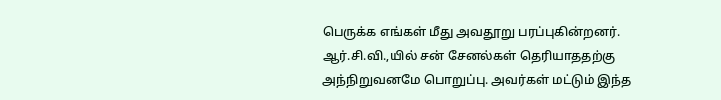பெருக்க எங்கள் மீது அவதூறு பரப்புகின்றனர். ஆர்.சி.வி.,யில் சன் சேனல்கள் தெரியாததற்கு அந்நிறுவனமே பொறுப்பு. அவர்கள் மட்டும் இந்த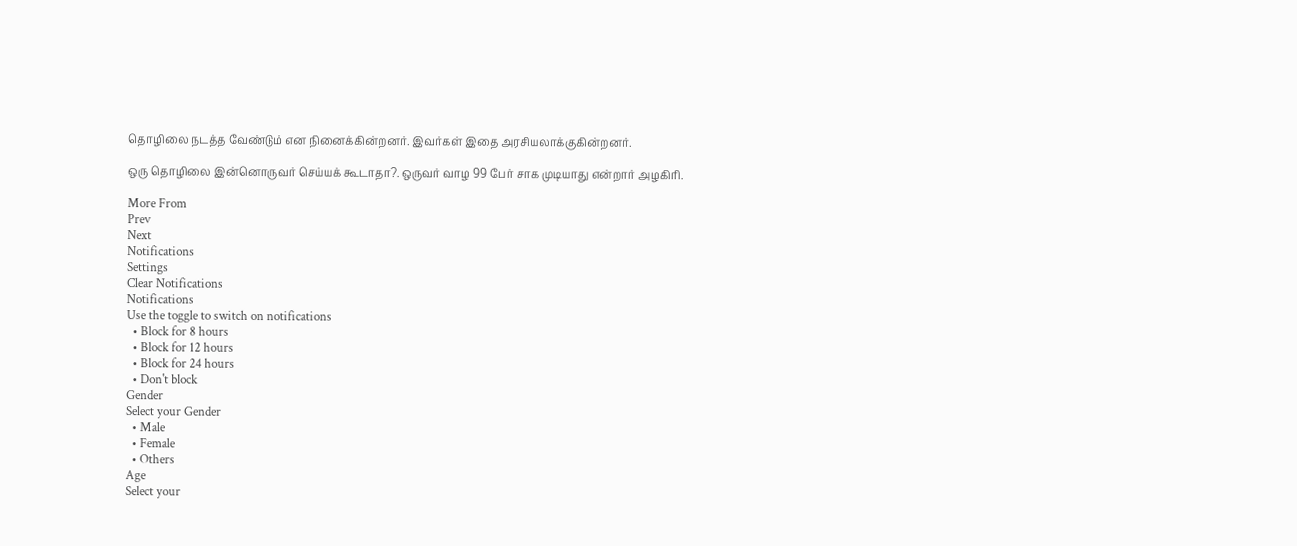தொழிலை நடத்த வேண்டும் என நினைக்கின்றனர். இவர்கள் இதை அரசியலாக்குகின்றனர்.

ஒரு தொழிலை இன்னொருவர் செய்யக் கூடாதா?. ஒருவர் வாழ 99 பேர் சாக முடியாது என்றார் அழகிரி.

More From
Prev
Next
Notifications
Settings
Clear Notifications
Notifications
Use the toggle to switch on notifications
  • Block for 8 hours
  • Block for 12 hours
  • Block for 24 hours
  • Don't block
Gender
Select your Gender
  • Male
  • Female
  • Others
Age
Select your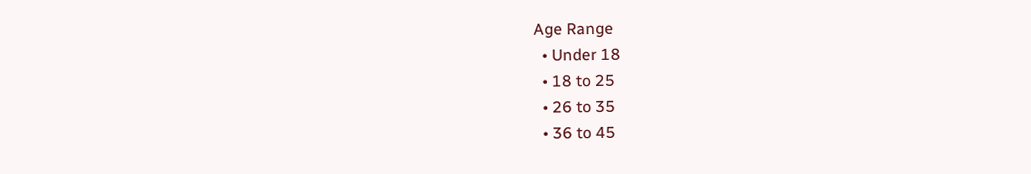Age Range
  • Under 18
  • 18 to 25
  • 26 to 35
  • 36 to 45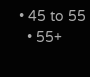• 45 to 55
  • 55+